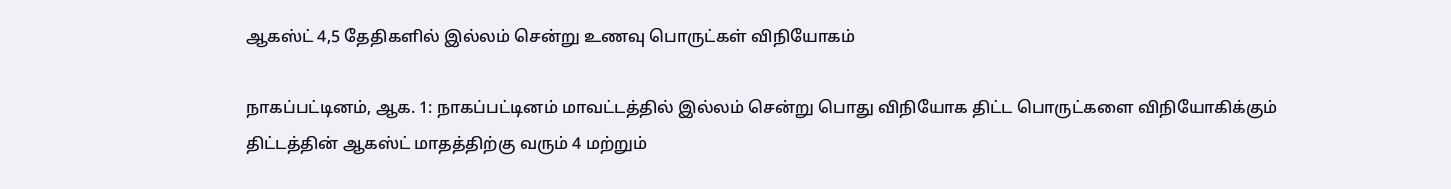ஆகஸ்ட் 4,5 தேதிகளில் இல்லம் சென்று உணவு பொருட்கள் விநியோகம்

நாகப்பட்டினம், ஆக. 1: நாகப்பட்டினம் மாவட்டத்தில் இல்லம் சென்று பொது விநியோக திட்ட பொருட்களை விநியோகிக்கும் திட்டத்தின் ஆகஸ்ட் மாதத்திற்கு வரும் 4 மற்றும்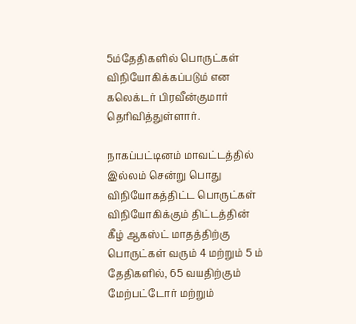5ம்தேதிகளில் பொருட்கள் விநியோகிக்கப்படும் என கலெக்டர் பிரவீன்குமார் தெரிவித்துள்ளார்.

நாகப்பட்டினம் மாவட்டத்தில் இல்லம் சென்று பொது விநியோகத்திட்ட பொருட்கள் விநியோகிக்கும் திட்டத்தின் கீழ் ஆகஸ்ட் மாதத்திற்கு பொருட்கள் வரும் 4 மற்றும் 5 ம் தேதிகளில், 65 வயதிற்கும் மேற்பட்டோர் மற்றும்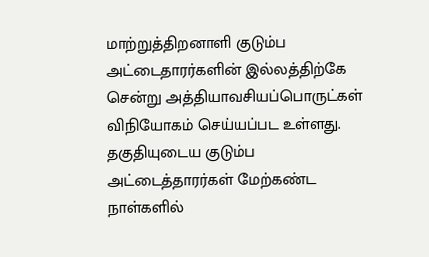மாற்றுத்திறனாளி குடும்ப அட்டைதாரர்களின் இல்லத்திற்கே சென்று அத்தியாவசியப்பொருட்கள் விநியோகம் செய்யப்பட உள்ளது. தகுதியுடைய குடும்ப அட்டைத்தாரர்கள் மேற்கண்ட நாள்களில்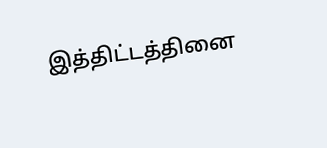இத்திட்டத்தினை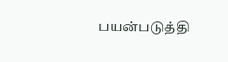பயன்படுத்தி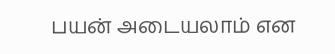பயன் அடையலாம் என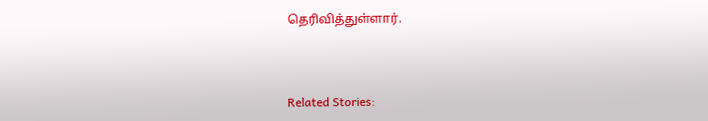தெரிவித்துள்ளார்.



Related Stories: